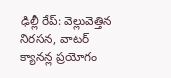ఢిల్లీ రేప్: వెల్లువెత్తిన నిరసన, వాటర్ క్యానన్ల ప్రయోగం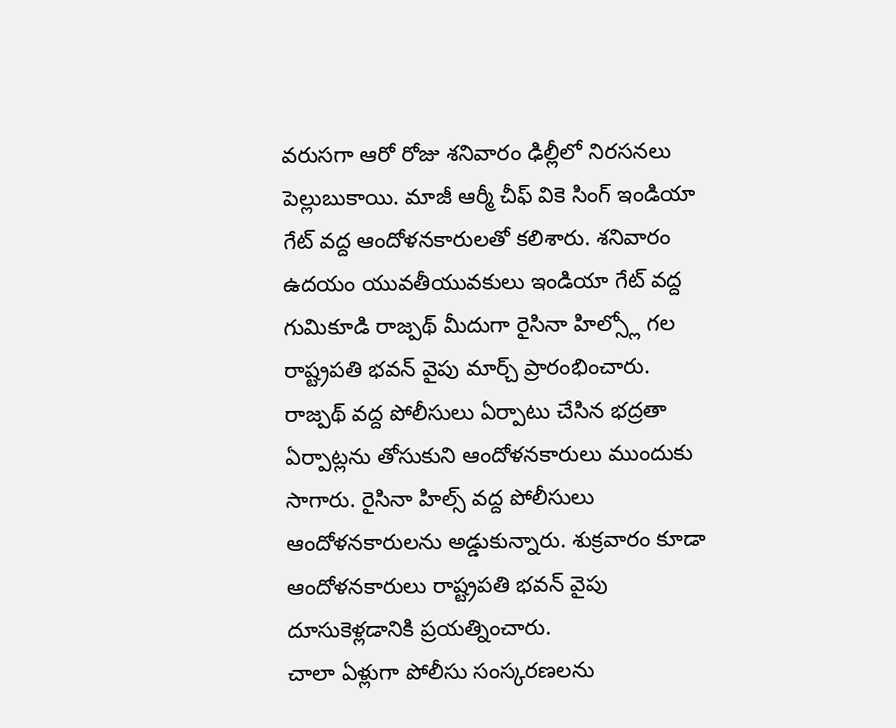వరుసగా ఆరో రోజు శనివారం ఢిల్లీలో నిరసనలు పెల్లుబుకాయి. మాజీ ఆర్మీ చీఫ్ వికె సింగ్ ఇండియా గేట్ వద్ద ఆందోళనకారులతో కలిశారు. శనివారం ఉదయం యువతీయువకులు ఇండియా గేట్ వద్ద గుమికూడి రాజ్పథ్ మీదుగా రైసినా హిల్స్లో గల రాష్ట్రపతి భవన్ వైపు మార్చ్ ప్రారంభించారు.
రాజ్పథ్ వద్ద పోలీసులు ఏర్పాటు చేసిన భద్రతా ఏర్పాట్లను తోసుకుని ఆందోళనకారులు ముందుకు సాగారు. రైసినా హిల్స్ వద్ద పోలీసులు ఆందోళనకారులను అడ్డుకున్నారు. శుక్రవారం కూడా ఆందోళనకారులు రాష్ట్రపతి భవన్ వైపు దూసుకెళ్లడానికి ప్రయత్నించారు.
చాలా ఏళ్లుగా పోలీసు సంస్కరణలను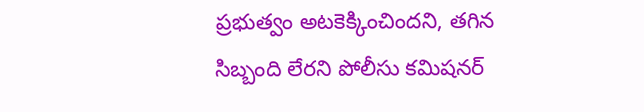ప్రభుత్వం అటకెక్కించిందని, తగిన సిబ్బంది లేరని పోలీసు కమిషనర్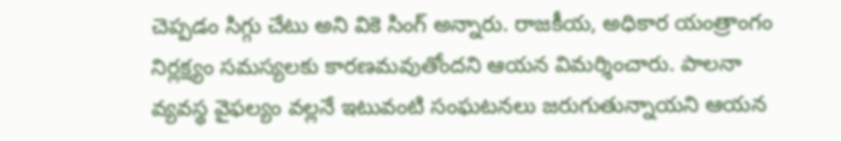చెప్పడం సిగ్గు చేటు అని వికె సింగ్ అన్నారు. రాజకీయ, అధికార యంత్రాంగం నిర్లక్ష్యం సమస్యలకు కారణమవుతోందని ఆయన విమర్శించారు. పాలనా వ్యవస్థ వైఫల్యం వల్లనే ఇటువంటి సంఘటనలు జరుగుతున్నాయని ఆయన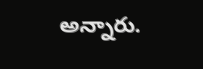అన్నారు.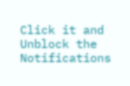Click it and Unblock the Notifications